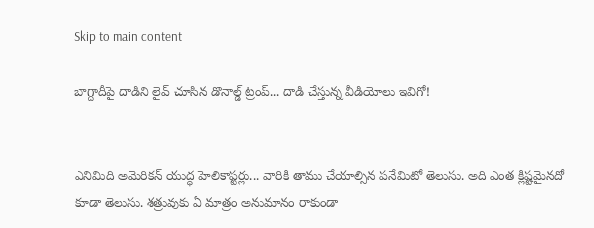Skip to main content

బాగ్దాదీపై దాడిని లైవ్ చూసిన డొనాల్డ్ ట్రంప్... దాడి చేస్తున్న వీడియోలు ఇవిగో!


ఎనిమిది అమెరికన్ యుద్ధ హెలికాప్టర్లు... వారికి తాము చేయాల్సిన పనేమిటో తెలుసు. అది ఎంత క్లిష్టమైనదో కూడా తెలుసు. శత్రువుకు ఏ మాత్రం అనుమానం రాకుండా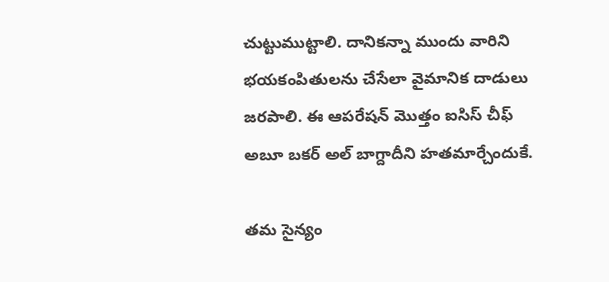చుట్టుముట్టాలి. దానికన్నా ముందు వారిని భయకంపితులను చేసేలా వైమానిక దాడులు జరపాలి. ఈ ఆపరేషన్ మొత్తం ఐసిస్ చీఫ్ అబూ బకర్ అల్ బాగ్దాదీని హతమార్చేందుకే.

తమ సైన్యం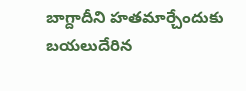బాగ్దాదీని హతమార్చేందుకు బయలుదేరిన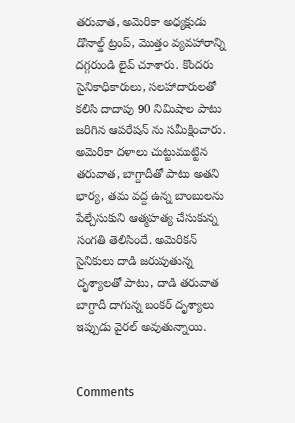తరువాత, అమెరికా అధ్యక్షుడు డొనాల్డ్ ట్రంప్, మొత్తం వ్యవహారాన్ని దగ్గరుండి లైవ్ చూశారు. కొందరు సైనికాధికారులు, సలహాదారులతో కలిసి దాదాపు 90 నిమిషాల పాటు జరిగిన ఆపరేషన్ ను సమీక్షించారు. అమెరికా దళాలు చుట్టుముట్టిన తరువాత, బాగ్దాదీతో పాటు అతని భార్య, తమ వద్ద ఉన్న బాంబులను పేల్చేసుకుని ఆత్మహత్య చేసుకున్న సంగతి తెలిసిందే. అమెరికన్ సైనికులు దాడి జరుపుతున్న దృశ్యాలతో పాటు, దాడి తరువాత బాగ్దాదీ దాగున్న బంకర్ దృశ్యాలు ఇప్పుడు వైరల్ అవుతున్నాయి.


Comments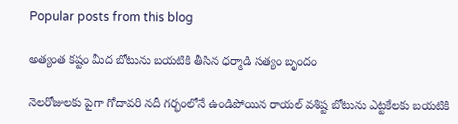Popular posts from this blog

అత్యంత కష్టం మీద బోటును బయటికి తీసిన ధర్మాడి సత్యం బృందం

నెలరోజులకు పైగా గోదావరి నదీ గర్భంలోనే ఉండిపోయిన రాయల్ వశిష్ట బోటును ఎట్టకేలకు బయటికి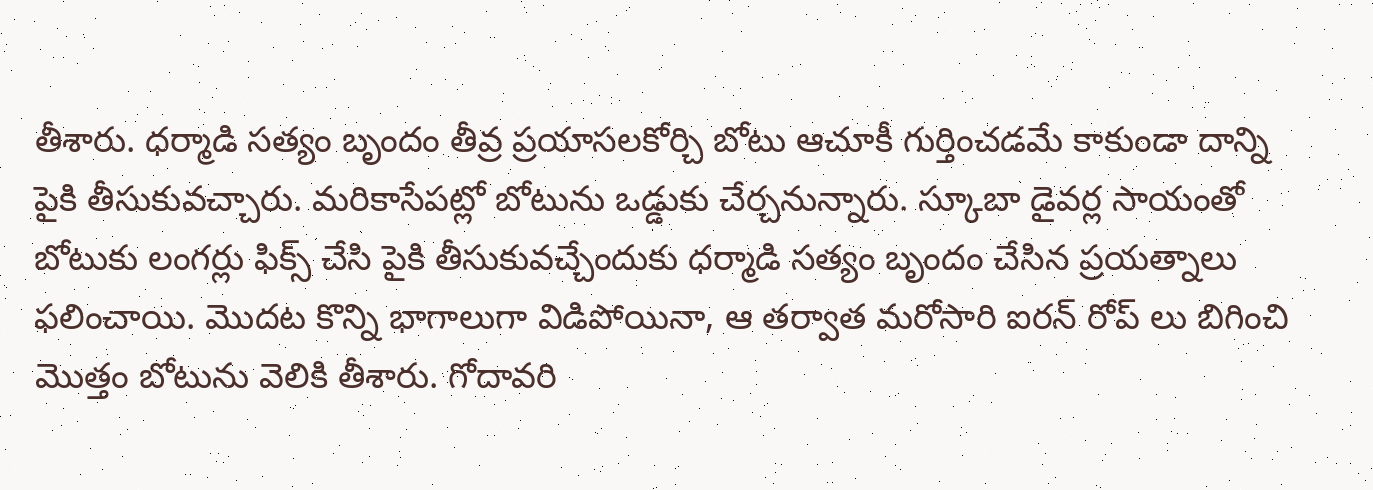తీశారు. ధర్మాడి సత్యం బృందం తీవ్ర ప్రయాసలకోర్చి బోటు ఆచూకీ గుర్తించడమే కాకుండా దాన్ని పైకి తీసుకువచ్చారు. మరికాసేపట్లో బోటును ఒడ్డుకు చేర్చనున్నారు. స్కూబా డైవర్ల సాయంతో బోటుకు లంగర్లు ఫిక్స్ చేసి పైకి తీసుకువచ్చేందుకు ధర్మాడి సత్యం బృందం చేసిన ప్రయత్నాలు ఫలించాయి. మొదట కొన్ని భాగాలుగా విడిపోయినా, ఆ తర్వాత మరోసారి ఐరన్ రోప్ లు బిగించి మొత్తం బోటును వెలికి తీశారు. గోదావరి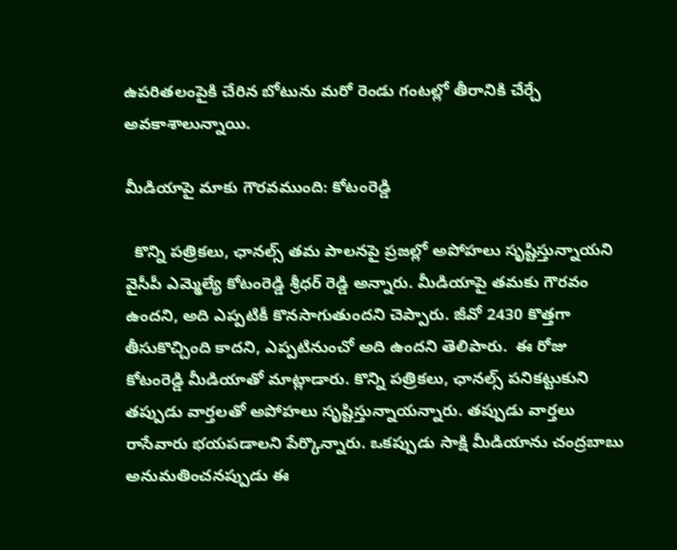ఉపరితలంపైకి చేరిన బోటును మరో రెండు గంటల్లో తీరానికి చేర్చే అవకాశాలున్నాయి.

మీడియాపై మాకు గౌరవముంది: కోటంరెడ్డి

  కొన్ని పత్రికలు, ఛానల్స్ తమ పాలనపై ప్రజల్లో అపోహలు సృష్టిస్తున్నాయని  వైసీపీ ఎమ్మెల్యే కోటంరెడ్డి శ్రీధర్ రెడ్డి అన్నారు. మీడియాపై తమకు గౌరవం ఉందని, అది ఎప్పటికీ కొనసాగుతుందని చెప్పారు. జీవో 2430 కొత్తగా తీసుకొచ్చింది కాదని, ఎప్పటినుంచో అది ఉందని తెలిపారు.  ఈ రోజు కోటంరెడ్డి మీడియాతో మాట్లాడారు. కొన్ని పత్రికలు, ఛానల్స్ పనికట్టుకుని తప్పుడు వార్తలతో అపోహలు సృష్టిస్తున్నాయన్నారు. తప్పుడు వార్తలు రాసేవారు భయపడాలని పేర్కొన్నారు. ఒకప్పుడు సాక్షి మీడియాను చంద్రబాబు అనుమతించనప్పుడు ఈ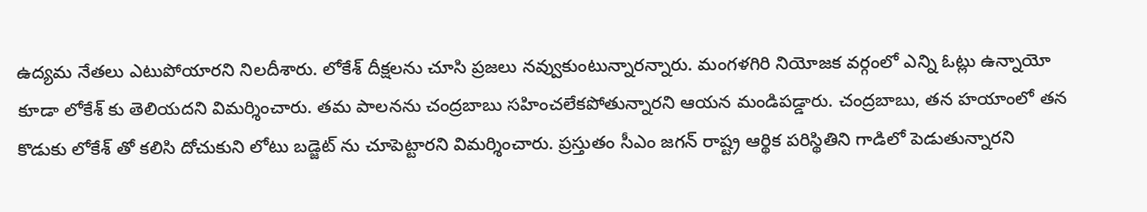ఉద్యమ నేతలు ఎటుపోయారని నిలదీశారు. లోకేశ్ దీక్షలను చూసి ప్రజలు నవ్వుకుంటున్నారన్నారు. మంగళగిరి నియోజక వర్గంలో ఎన్ని ఓట్లు ఉన్నాయో కూడా లోకేశ్ కు తెలియదని విమర్శించారు. తమ పాలనను చంద్రబాబు సహించలేకపోతున్నారని ఆయన మండిపడ్డారు. చంద్రబాబు, తన హయాంలో తన కొడుకు లోకేశ్ తో కలిసి దోచుకుని లోటు బడ్జెట్ ను చూపెట్టారని విమర్శించారు. ప్రస్తుతం సీఎం జగన్ రాష్ట్ర ఆర్థిక పరిస్థితిని గాడిలో పెడుతున్నారని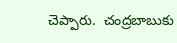చెప్పారు.  చంద్రబాబుకు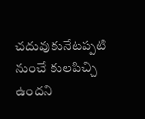చదువుకునేటప్పటి నుంచే కులపిచ్చి ఉందని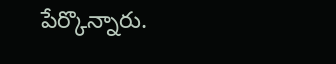పేర్కొన్నారు.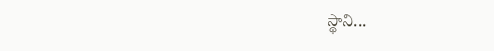స్థాని...